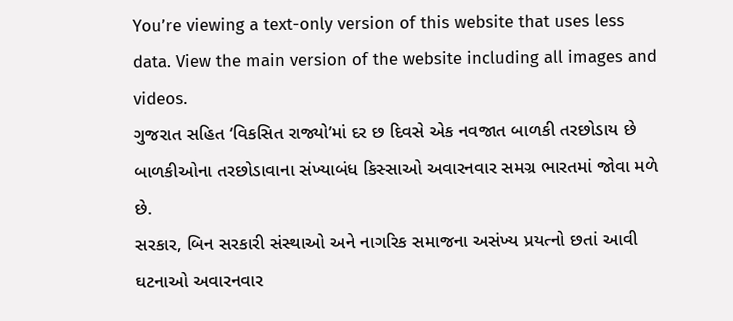You’re viewing a text-only version of this website that uses less data. View the main version of the website including all images and videos.
ગુજરાત સહિત ‘વિકસિત રાજ્યો’માં દર છ દિવસે એક નવજાત બાળકી તરછોડાય છે
બાળકીઓના તરછોડાવાના સંખ્યાબંધ કિસ્સાઓ અવારનવાર સમગ્ર ભારતમાં જોવા મળે છે.
સરકાર, બિન સરકારી સંસ્થાઓ અને નાગરિક સમાજના અસંખ્ય પ્રયત્નો છતાં આવી ઘટનાઓ અવારનવાર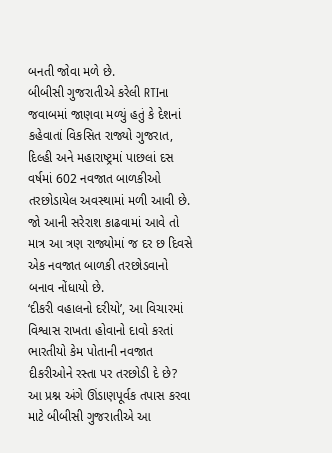બનતી જોવા મળે છે.
બીબીસી ગુજરાતીએ કરેલી RTIના જવાબમાં જાણવા મળ્યું હતું કે દેશનાં કહેવાતાં વિકસિત રાજ્યો ગુજરાત, દિલ્હી અને મહારાષ્ટ્રમાં પાછલાં દસ વર્ષમાં 602 નવજાત બાળકીઓ તરછોડાયેલ અવસ્થામાં મળી આવી છે.
જો આની સરેરાશ કાઢવામાં આવે તો માત્ર આ ત્રણ રાજ્યોમાં જ દર છ દિવસે એક નવજાત બાળકી તરછોડવાનો બનાવ નોંધાયો છે.
‘દીકરી વહાલનો દરીયો’, આ વિચારમાં વિશ્વાસ રાખતા હોવાનો દાવો કરતાં ભારતીયો કેમ પોતાની નવજાત દીકરીઓને રસ્તા પર તરછોડી દે છે? આ પ્રશ્ન અંગે ઊંડાણપૂર્વક તપાસ કરવા માટે બીબીસી ગુજરાતીએ આ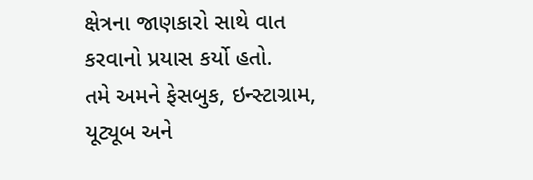ક્ષેત્રના જાણકારો સાથે વાત કરવાનો પ્રયાસ કર્યો હતો.
તમે અમને ફેસબુક, ઇન્સ્ટાગ્રામ, યૂટ્યૂબ અને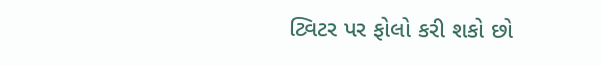ટ્વિટર પર ફોલો કરી શકો છો